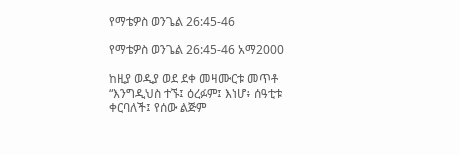የማቴዎስ ወንጌል 26:45-46

የማቴዎስ ወንጌል 26:45-46 አማ2000

ከዚያ ወዲያ ወደ ደቀ መዛሙርቱ መጥቶ “እንግዲህስ ተኙ፤ ዕረፉም፤ እነሆ፥ ሰዓቲቱ ቀርባለች፤ የሰው ልጅም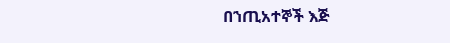በኀጢአተኞች እጅ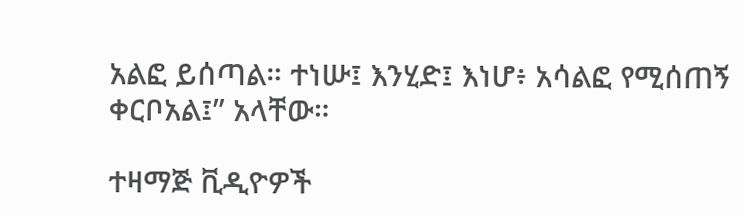አልፎ ይሰጣል። ተነሡ፤ እንሂድ፤ እነሆ፥ አሳልፎ የሚሰጠኝ ቀርቦአል፤” አላቸው።

ተዛማጅ ቪዲዮዎች